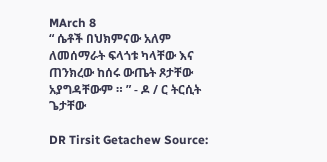MArch 8
“ ሴቶች በህክምናው አለም ለመሰማራት ፍላጎቱ ካላቸው እና ጠንክረው ከሰሩ ውጤት ጾታቸው አያግዳቸውም ። ” - ዶ / ር ትርሲት ጌታቸው

DR Tirsit Getachew Source: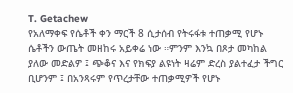T. Getachew
የአለማቀፍ የሴቶች ቀን ማርች 8 ሲታሰብ የትሩፋቱ ተጠቃሚ የሆኑ ሴቶችን ውጤት መዘከሩ አይቀሬ ነው ።ምንም እንኳ በጾታ መካከል ያለው መድልዎ ፤ ጭቆና እና የክፍያ ልዩነት ዛሬም ድረስ ያልተፈታ ችግር ቢሆንም ፤ በአንጻሩም የጥረታቸው ተጠቃሚዎች የሆኑ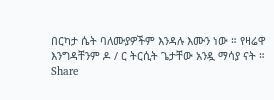በርካታ ሴት ባለሙያዎችም እንዳሉ እሙን ነው ። የዛሬዋ እንግዳቸንም ዶ / ር ትርሲት ጌታቸው አንዷ ማሳያ ናት ።
Share